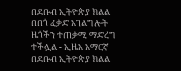በደቡብ ኢትዮጵያ ክልል በበጎ ፈቃድ አገልግሎት ዜጎችን ተጠቃሚ ማድረግ ተችሏል - ኢዜአ አማርኛ
በደቡብ ኢትዮጵያ ክልል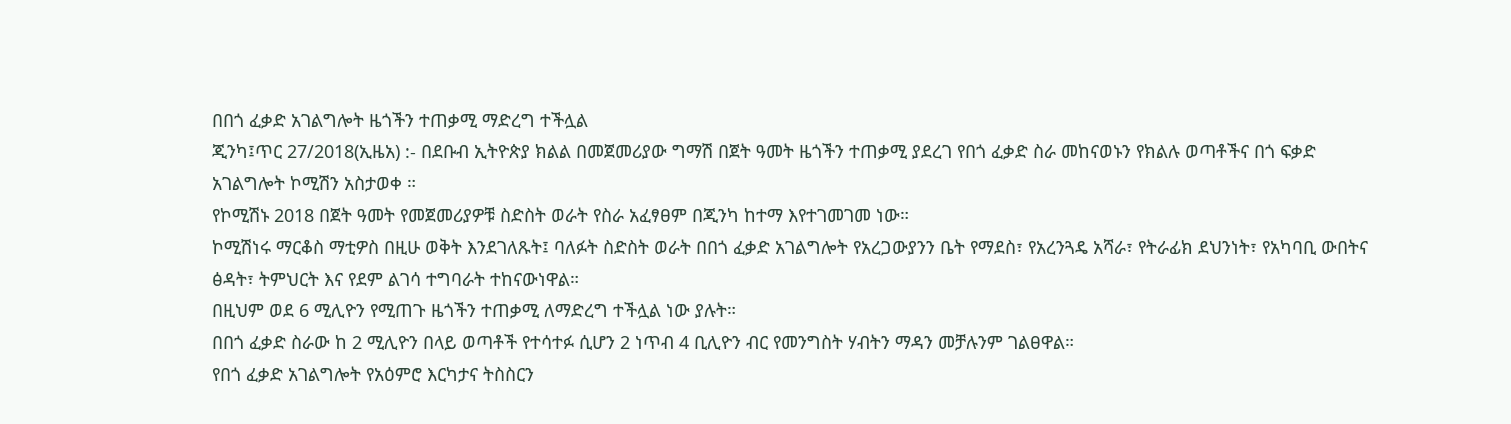በበጎ ፈቃድ አገልግሎት ዜጎችን ተጠቃሚ ማድረግ ተችሏል
ጂንካ፤ጥር 27/2018(ኢዜአ) :- በደቡብ ኢትዮጵያ ክልል በመጀመሪያው ግማሽ በጀት ዓመት ዜጎችን ተጠቃሚ ያደረገ የበጎ ፈቃድ ስራ መከናወኑን የክልሉ ወጣቶችና በጎ ፍቃድ አገልግሎት ኮሚሽን አስታወቀ ።
የኮሚሽኑ 2018 በጀት ዓመት የመጀመሪያዎቹ ስድስት ወራት የስራ አፈፃፀም በጂንካ ከተማ እየተገመገመ ነው።
ኮሚሽነሩ ማርቆስ ማቲዎስ በዚሁ ወቅት እንደገለጹት፤ ባለፉት ስድስት ወራት በበጎ ፈቃድ አገልግሎት የአረጋውያንን ቤት የማደስ፣ የአረንጓዴ አሻራ፣ የትራፊክ ደህንነት፣ የአካባቢ ውበትና ፅዳት፣ ትምህርት እና የደም ልገሳ ተግባራት ተከናውነዋል።
በዚህም ወደ 6 ሚሊዮን የሚጠጉ ዜጎችን ተጠቃሚ ለማድረግ ተችሏል ነው ያሉት።
በበጎ ፈቃድ ስራው ከ 2 ሚሊዮን በላይ ወጣቶች የተሳተፉ ሲሆን 2 ነጥብ 4 ቢሊዮን ብር የመንግስት ሃብትን ማዳን መቻሉንም ገልፀዋል።
የበጎ ፈቃድ አገልግሎት የአዕምሮ እርካታና ትስስርን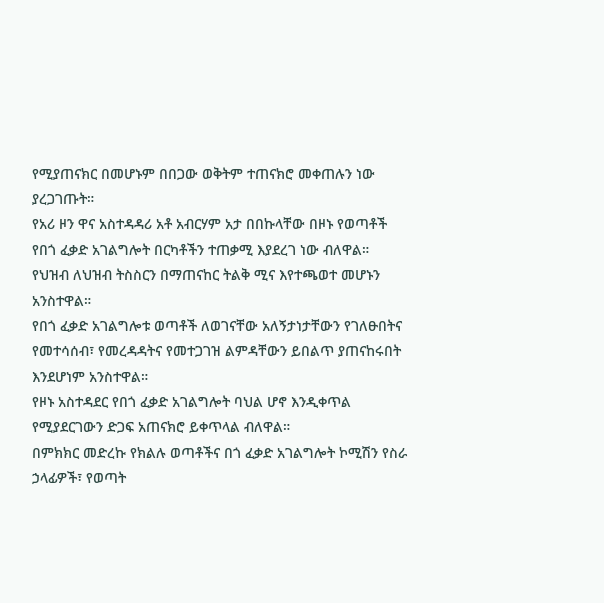የሚያጠናክር በመሆኑም በበጋው ወቅትም ተጠናክሮ መቀጠሉን ነው ያረጋገጡት።
የአሪ ዞን ዋና አስተዳዳሪ አቶ አብርሃም አታ በበኩላቸው በዞኑ የወጣቶች የበጎ ፈቃድ አገልግሎት በርካቶችን ተጠቃሚ እያደረገ ነው ብለዋል።
የህዝብ ለህዝብ ትስስርን በማጠናከር ትልቅ ሚና እየተጫወተ መሆኑን አንስተዋል።
የበጎ ፈቃድ አገልግሎቱ ወጣቶች ለወገናቸው አለኝታነታቸውን የገለፁበትና የመተሳሰብ፣ የመረዳዳትና የመተጋገዝ ልምዳቸውን ይበልጥ ያጠናከሩበት እንደሆነም አንስተዋል።
የዞኑ አስተዳደር የበጎ ፈቃድ አገልግሎት ባህል ሆኖ እንዲቀጥል የሚያደርገውን ድጋፍ አጠናክሮ ይቀጥላል ብለዋል።
በምክክር መድረኩ የክልሉ ወጣቶችና በጎ ፈቃድ አገልግሎት ኮሚሽን የስራ ኃላፊዎች፣ የወጣት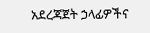አደረጃጀት ኃላፊዎችና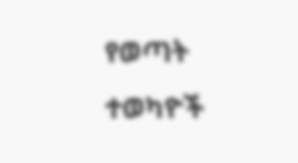የወጣት ተወካዮች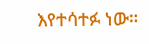እየተሳተፉ ነው።